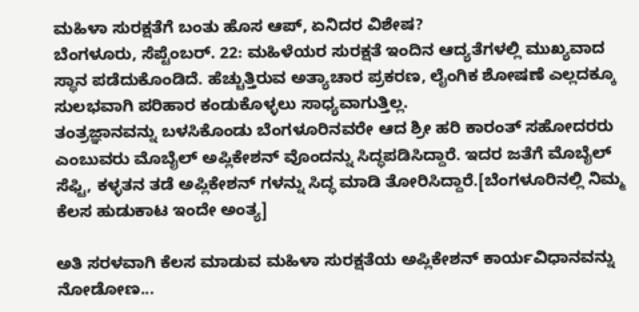ಮಹಿಳಾ ಸುರಕ್ಷತೆಗೆ ಬಂತು ಹೊಸ ಆಪ್, ಏನಿದರ ವಿಶೇಷ?
ಬೆಂಗಳೂರು, ಸೆಪ್ಟೆಂಬರ್. 22: ಮಹಿಳೆಯರ ಸುರಕ್ಷತೆ ಇಂದಿನ ಆದ್ಯತೆಗಳಲ್ಲಿ ಮುಖ್ಯವಾದ ಸ್ಥಾನ ಪಡೆದುಕೊಂಡಿದೆ. ಹೆಚ್ಚುತ್ತಿರುವ ಅತ್ಯಾಚಾರ ಪ್ರಕರಣ, ಲೈಂಗಿಕ ಶೋಷಣೆ ಎಲ್ಲದಕ್ಕೂ ಸುಲಭವಾಗಿ ಪರಿಹಾರ ಕಂಡುಕೊಳ್ಳಲು ಸಾಧ್ಯವಾಗುತ್ತಿಲ್ಲ.
ತಂತ್ರಜ್ಞಾನವನ್ನು ಬಳಸಿಕೊಂಡು ಬೆಂಗಳೂರಿನವರೇ ಆದ ಶ್ರೀ ಹರಿ ಕಾರಂತ್ ಸಹೋದರರು ಎಂಬುವರು ಮೊಬೈಲ್ ಅಪ್ಲಿಕೇಶನ್ ವೊಂದನ್ನು ಸಿದ್ಧಪಡಿಸಿದ್ದಾರೆ. ಇದರ ಜತೆಗೆ ಮೊಬೈಲ್ ಸೆಫ್ಟಿ, ಕಳ್ಳತನ ತಡೆ ಅಪ್ಲಿಕೇಶನ್ ಗಳನ್ನು ಸಿದ್ಧ ಮಾಡಿ ತೋರಿಸಿದ್ದಾರೆ.[ಬೆಂಗಳೂರಿನಲ್ಲಿ ನಿಮ್ಮ ಕೆಲಸ ಹುಡುಕಾಟ ಇಂದೇ ಅಂತ್ಯ]

ಅತಿ ಸರಳವಾಗಿ ಕೆಲಸ ಮಾಡುವ ಮಹಿಳಾ ಸುರಕ್ಷತೆಯ ಅಪ್ಲಿಕೇಶನ್ ಕಾರ್ಯವಿಧಾನವನ್ನು ನೋಡೋಣ...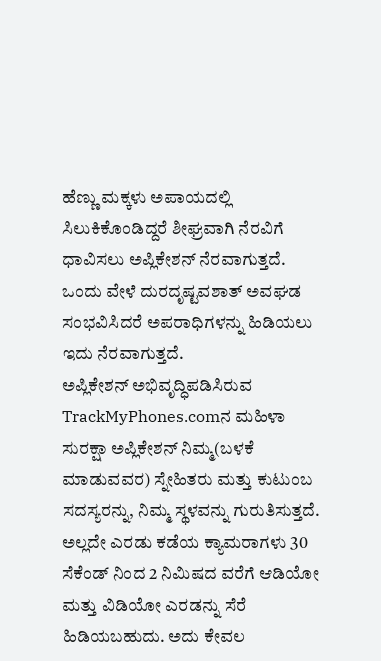ಹೆಣ್ಣು ಮಕ್ಕಳು ಅಪಾಯದಲ್ಲಿ ಸಿಲುಕಿಕೊಂಡಿದ್ದರೆ ಶೀಘ್ರವಾಗಿ ನೆರವಿಗೆ ಧಾವಿಸಲು ಅಪ್ಲಿಕೇಶನ್ ನೆರವಾಗುತ್ತದೆ. ಒಂದು ವೇಳೆ ದುರದೃಷ್ಟವಶಾತ್ ಅವಘಡ ಸಂಭವಿಸಿದರೆ ಅಪರಾಧಿಗಳನ್ನು ಹಿಡಿಯಲು ಇದು ನೆರವಾಗುತ್ತದೆ.
ಅಪ್ಲಿಕೇಶನ್ ಅಭಿವೃದ್ಧಿಪಡಿಸಿರುವ TrackMyPhones.comನ ಮಹಿಳಾ ಸುರಕ್ಷಾ ಅಪ್ಲಿಕೇಶನ್ ನಿಮ್ಮ(ಬಳಕೆ ಮಾಡುವವರ) ಸ್ನೇಹಿತರು ಮತ್ತು ಕುಟುಂಬ ಸದಸ್ಯರನ್ನು, ನಿಮ್ಮ ಸ್ಥಳವನ್ನು ಗುರುತಿಸುತ್ತದೆ. ಅಲ್ಲದೇ ಎರಡು ಕಡೆಯ ಕ್ಯಾಮರಾಗಳು 30 ಸೆಕೆಂಡ್ ನಿಂದ 2 ನಿಮಿಷದ ವರೆಗೆ ಆಡಿಯೋ ಮತ್ತು ವಿಡಿಯೋ ಎರಡನ್ನು ಸೆರೆ ಹಿಡಿಯಬಹುದು. ಅದು ಕೇವಲ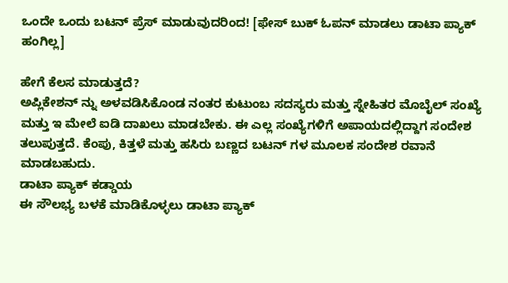ಒಂದೇ ಒಂದು ಬಟನ್ ಪ್ರೆಸ್ ಮಾಡುವುದರಿಂದ! [ಫೇಸ್ ಬುಕ್ ಓಪನ್ ಮಾಡಲು ಡಾಟಾ ಪ್ಯಾಕ್ ಹಂಗಿಲ್ಲ]

ಹೇಗೆ ಕೆಲಸ ಮಾಡುತ್ತದೆ?
ಅಪ್ಲಿಕೇಶನ್ ನ್ನು ಅಳವಡಿಸಿಕೊಂಡ ನಂತರ ಕುಟುಂಬ ಸದಸ್ಯರು ಮತ್ತು ಸ್ನೇಹಿತರ ಮೊಬೈಲ್ ಸಂಖ್ಯೆ ಮತ್ತು ಇ ಮೇಲೆ ಐಡಿ ದಾಖಲು ಮಾಡಬೇಕು. ಈ ಎಲ್ಲ ಸಂಖ್ಯೆಗಳಿಗೆ ಅಪಾಯದಲ್ಲಿದ್ದಾಗ ಸಂದೇಶ ತಲುಪುತ್ತದೆ. ಕೆಂಪು, ಕಿತ್ತಳೆ ಮತ್ತು ಹಸಿರು ಬಣ್ಣದ ಬಟನ್ ಗಳ ಮೂಲಕ ಸಂದೇಶ ರವಾನೆ ಮಾಡಬಹುದು.
ಡಾಟಾ ಪ್ಯಾಕ್ ಕಡ್ಡಾಯ
ಈ ಸೌಲಭ್ಯ ಬಳಕೆ ಮಾಡಿಕೊಳ್ಳಲು ಡಾಟಾ ಪ್ಯಾಕ್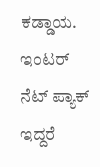ಕಡ್ಡಾಯ. ಇಂಟರ್ ನೆಟ್ ಪ್ಯಾಕ್ ಇದ್ದರೆ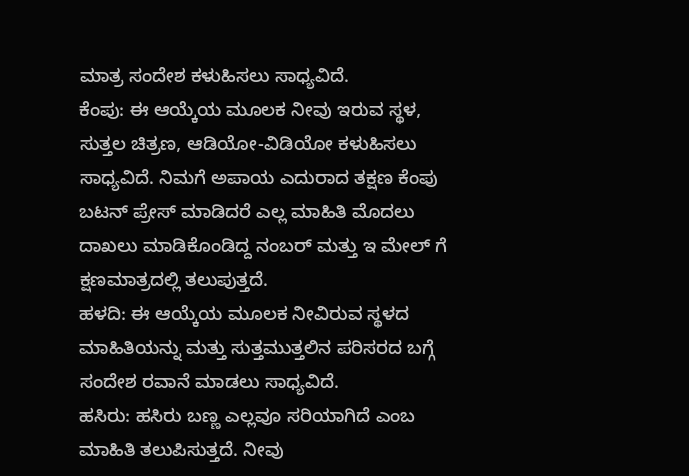ಮಾತ್ರ ಸಂದೇಶ ಕಳುಹಿಸಲು ಸಾಧ್ಯವಿದೆ.
ಕೆಂಪು: ಈ ಆಯ್ಕೆಯ ಮೂಲಕ ನೀವು ಇರುವ ಸ್ಥಳ, ಸುತ್ತಲ ಚಿತ್ರಣ, ಆಡಿಯೋ-ವಿಡಿಯೋ ಕಳುಹಿಸಲು ಸಾಧ್ಯವಿದೆ. ನಿಮಗೆ ಅಪಾಯ ಎದುರಾದ ತಕ್ಷಣ ಕೆಂಪು ಬಟನ್ ಪ್ರೇಸ್ ಮಾಡಿದರೆ ಎಲ್ಲ ಮಾಹಿತಿ ಮೊದಲು ದಾಖಲು ಮಾಡಿಕೊಂಡಿದ್ದ ನಂಬರ್ ಮತ್ತು ಇ ಮೇಲ್ ಗೆ ಕ್ಷಣಮಾತ್ರದಲ್ಲಿ ತಲುಪುತ್ತದೆ.
ಹಳದಿ: ಈ ಆಯ್ಕೆಯ ಮೂಲಕ ನೀವಿರುವ ಸ್ಥಳದ ಮಾಹಿತಿಯನ್ನು ಮತ್ತು ಸುತ್ತಮುತ್ತಲಿನ ಪರಿಸರದ ಬಗ್ಗೆ ಸಂದೇಶ ರವಾನೆ ಮಾಡಲು ಸಾಧ್ಯವಿದೆ.
ಹಸಿರು: ಹಸಿರು ಬಣ್ಣ ಎಲ್ಲವೂ ಸರಿಯಾಗಿದೆ ಎಂಬ ಮಾಹಿತಿ ತಲುಪಿಸುತ್ತದೆ. ನೀವು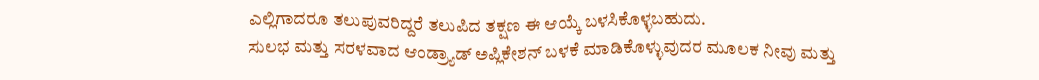ಎಲ್ಲಿಗಾದರೂ ತಲುಪುವರಿದ್ದರೆ ತಲುಪಿದ ತಕ್ಷಣ ಈ ಆಯ್ಕೆ ಬಳಸಿಕೊಳ್ಳಬಹುದು.
ಸುಲಭ ಮತ್ತು ಸರಳವಾದ ಆಂಡ್ರ್ಯಾಡ್ ಅಪ್ಲಿಕೇಶನ್ ಬಳಕೆ ಮಾಡಿಕೊಳ್ಳುವುದರ ಮೂಲಕ ನೀವು ಮತ್ತು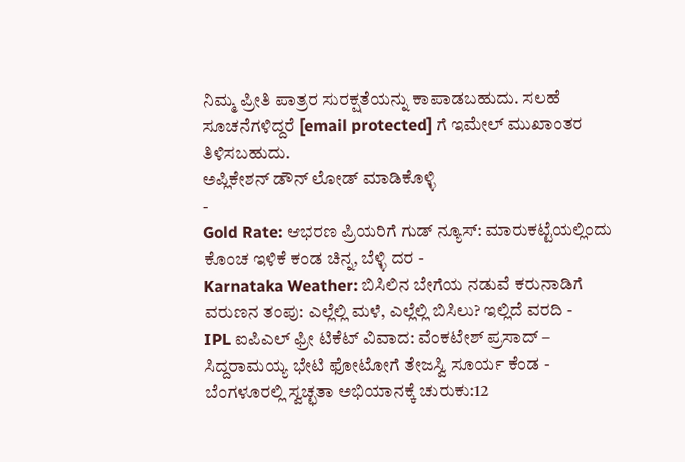ನಿಮ್ಮ ಪ್ರೀತಿ ಪಾತ್ರರ ಸುರಕ್ಷತೆಯನ್ನು ಕಾಪಾಡಬಹುದು. ಸಲಹೆ ಸೂಚನೆಗಳಿದ್ದರೆ [email protected] ಗೆ ಇಮೇಲ್ ಮುಖಾಂತರ ತಿಳಿಸಬಹುದು.
ಅಪ್ಲಿಕೇಶನ್ ಡೌನ್ ಲೋಡ್ ಮಾಡಿಕೊಳ್ಳಿ
-
Gold Rate: ಆಭರಣ ಪ್ರಿಯರಿಗೆ ಗುಡ್ ನ್ಯೂಸ್: ಮಾರುಕಟ್ಟೆಯಲ್ಲಿಂದು ಕೊಂಚ ಇಳಿಕೆ ಕಂಡ ಚಿನ್ನ, ಬೆಳ್ಳಿ ದರ -
Karnataka Weather: ಬಿಸಿಲಿನ ಬೇಗೆಯ ನಡುವೆ ಕರುನಾಡಿಗೆ ವರುಣನ ತಂಪು: ಎಲ್ಲೆಲ್ಲಿ ಮಳೆ, ಎಲ್ಲೆಲ್ಲಿ ಬಿಸಿಲು? ಇಲ್ಲಿದೆ ವರದಿ -
IPL ಐಪಿಎಲ್ ಫ್ರೀ ಟಿಕೆಟ್ ವಿವಾದ: ವೆಂಕಟೇಶ್ ಪ್ರಸಾದ್ – ಸಿದ್ದರಾಮಯ್ಯ ಭೇಟಿ ಫೋಟೋಗೆ ತೇಜಸ್ವಿ ಸೂರ್ಯ ಕೆಂಡ -
ಬೆಂಗಳೂರಲ್ಲಿ ಸ್ವಚ್ಛತಾ ಅಭಿಯಾನಕ್ಕೆ ಚುರುಕು:12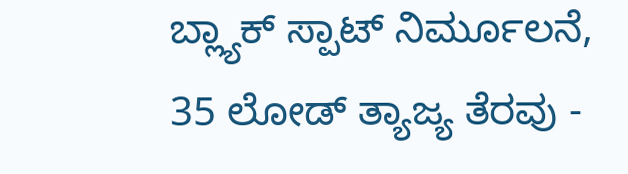ಬ್ಲ್ಯಾಕ್ ಸ್ಪಾಟ್ ನಿರ್ಮೂಲನೆ, 35 ಲೋಡ್ ತ್ಯಾಜ್ಯ ತೆರವು -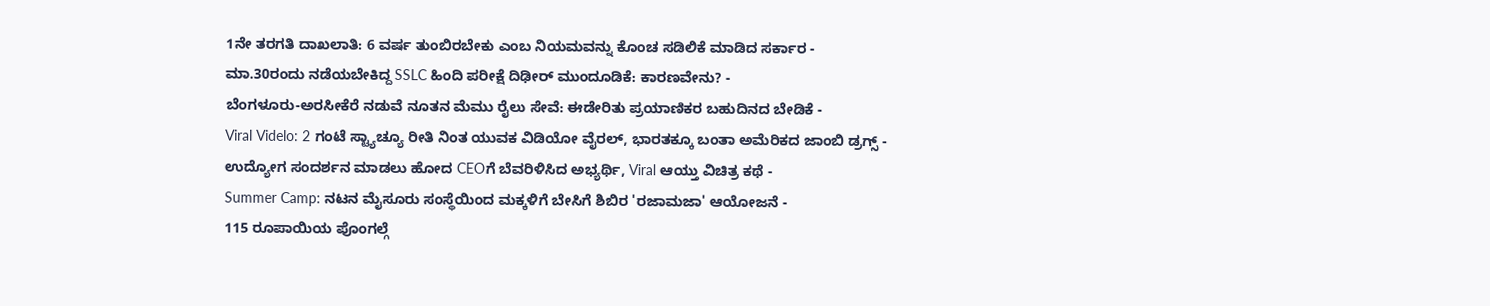1ನೇ ತರಗತಿ ದಾಖಲಾತಿ: 6 ವರ್ಷ ತುಂಬಿರಬೇಕು ಎಂಬ ನಿಯಮವನ್ನು ಕೊಂಚ ಸಡಿಲಿಕೆ ಮಾಡಿದ ಸರ್ಕಾರ -
ಮಾ.30ರಂದು ನಡೆಯಬೇಕಿದ್ದ SSLC ಹಿಂದಿ ಪರೀಕ್ಷೆ ದಿಢೀರ್ ಮುಂದೂಡಿಕೆ: ಕಾರಣವೇನು? -
ಬೆಂಗಳೂರು-ಅರಸೀಕೆರೆ ನಡುವೆ ನೂತನ ಮೆಮು ರೈಲು ಸೇವೆ: ಈಡೇರಿತು ಪ್ರಯಾಣಿಕರ ಬಹುದಿನದ ಬೇಡಿಕೆ -
Viral Videlo: 2 ಗಂಟೆ ಸ್ಟ್ಯಾಚ್ಯೂ ರೀತಿ ನಿಂತ ಯುವಕ ವಿಡಿಯೋ ವೈರಲ್, ಭಾರತಕ್ಕೂ ಬಂತಾ ಅಮೆರಿಕದ ಜಾಂಬಿ ಡ್ರಗ್ಸ್ -
ಉದ್ಯೋಗ ಸಂದರ್ಶನ ಮಾಡಲು ಹೋದ CEOಗೆ ಬೆವರಿಳಿಸಿದ ಅಭ್ಯರ್ಥಿ, Viral ಆಯ್ತು ವಿಚಿತ್ರ ಕಥೆ -
Summer Camp: ನಟನ ಮೈಸೂರು ಸಂಸ್ಥೆಯಿಂದ ಮಕ್ಕಳಿಗೆ ಬೇಸಿಗೆ ಶಿಬಿರ 'ರಜಾಮಜಾ' ಆಯೋಜನೆ -
115 ರೂಪಾಯಿಯ ಪೊಂಗಲ್ಗೆ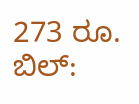273 ರೂ. ಬಿಲ್: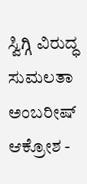ಸ್ವಿಗ್ಗಿ ವಿರುದ್ಧ ಸುಮಲತಾ ಅಂಬರೀಷ್ ಆಕ್ರೋಶ -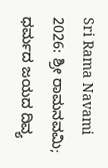Sri Rama Navami 2026: ಶ್ರೀ ರಾಮನವಮಿ; ಧರ್ಮದ ಜಯದ ದಿವ್ಯ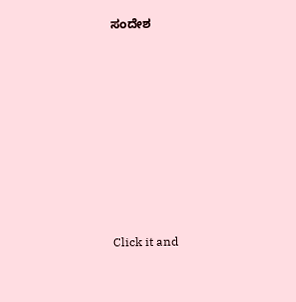ಸಂದೇಶ












Click it and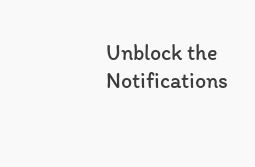Unblock the Notifications